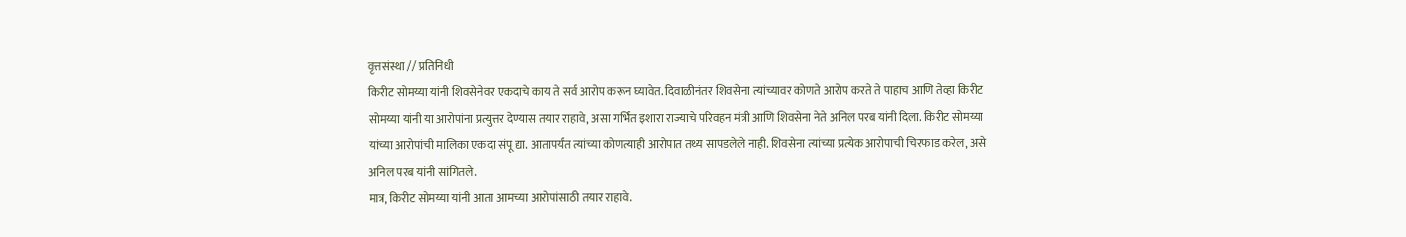वृत्तसंस्था // प्रतिनिधी
किरीट सोमय्या यांनी शिवसेनेवर एकदाचे काय ते सर्व आरोप करून घ्यावेत. दिवाळीनंतर शिवसेना त्यांच्यावर कोणते आरोप करते ते पाहाच आणि तेव्हा किरीट सोमय्या यांनी या आरोपांना प्रत्युत्तर देण्यास तयार राहावे, असा गर्भित इशारा राज्याचे परिवहन मंत्री आणि शिवसेना नेते अनिल परब यांनी दिला. किरीट सोमय्या यांच्या आरोपांची मालिका एकदा संपू द्या. आतापर्यंत त्यांच्या कोणत्याही आरोपात तथ्य सापडलेले नाही. शिवसेना त्यांच्या प्रत्येक आरोपाची चिरफाड करेल, असे अनिल परब यांनी सांगितले.
मात्र, किरीट सोमय्या यांनी आता आमच्या आरोपांसाठी तयार राहावे.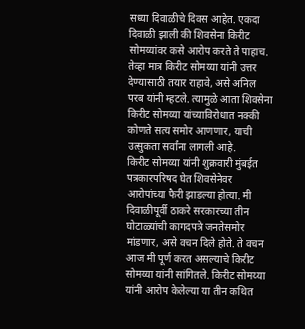सध्या दिवाळीचे दिवस आहेत. एकदा दिवाळी झाली की शिवसेना किरीट सोमय्यांवर कसे आरोप करते ते पाहाच. तेव्हा मात्र किरीट सोमय्या यांनी उत्तर देण्यासाठी तयार राहावे, असे अनिल परब यांनी म्हटले. त्यामुळे आता शिवसेना किरीट सोमय्या यांच्याविरोधात नक्की कोणते सत्य समोर आणणार, याची उत्सुकता सर्वांना लागली आहे.
किरीट सोमय्या यांनी शुक्रवारी मुंबईत पत्रकारपरिषद घेत शिवसेनेवर आरोपांच्या फैरी झाडल्या होत्या. मी दिवाळीपूर्वी ठाकरे सरकारच्या तीन घोटाळ्यांची कागदपत्रे जनतेसमोर मांडणार, असे वचन दिले होते. ते वचन आज मी पूर्ण करत असल्याचे किरीट सोमय्या यांनी सांगितले. किरीट सोमय्या यांनी आरोप केलेल्या या तीन कथित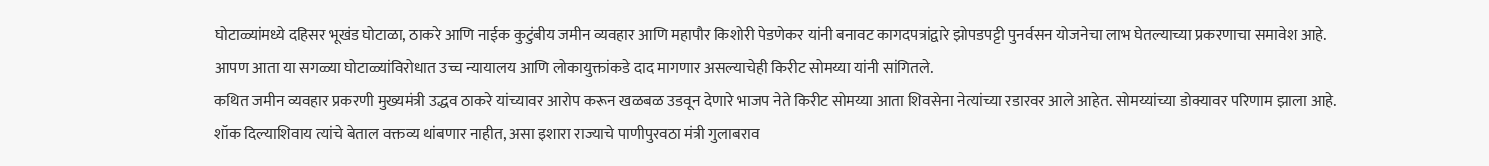घोटाळ्यांमध्ये दहिसर भूखंड घोटाळा, ठाकरे आणि नाईक कुटुंबीय जमीन व्यवहार आणि महापौर किशोरी पेडणेकर यांनी बनावट कागदपत्रांद्वारे झोपडपट्टी पुनर्वसन योजनेचा लाभ घेतल्याच्या प्रकरणाचा समावेश आहे. आपण आता या सगळ्या घोटाळ्यांविरोधात उच्च न्यायालय आणि लोकायुक्तांकडे दाद मागणार असल्याचेही किरीट सोमय्या यांनी सांगितले.
कथित जमीन व्यवहार प्रकरणी मुख्यमंत्री उद्धव ठाकरे यांच्यावर आरोप करून खळबळ उडवून देणारे भाजप नेते किरीट सोमय्या आता शिवसेना नेत्यांच्या रडारवर आले आहेत. सोमय्यांच्या डोक्यावर परिणाम झाला आहे. शॉक दिल्याशिवाय त्यांचे बेताल वक्तव्य थांबणार नाहीत, असा इशारा राज्याचे पाणीपुरवठा मंत्री गुलाबराव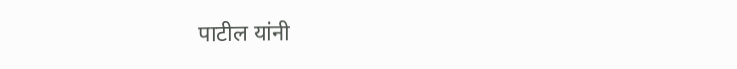पाटील यांनी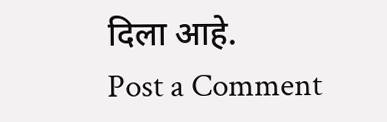दिला आहे.
Post a Comment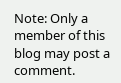Note: Only a member of this blog may post a comment.